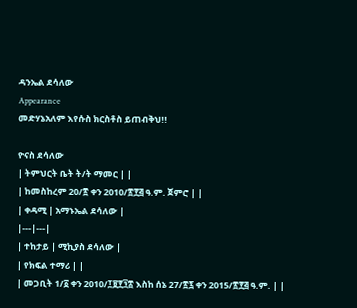ዳንኤል ደሳለው
Appearance
መድሃኔአለም እየሱስ ክርስቶስ ይጠብቅህ!!

ዮናስ ደሳለው
| ትምህርት ቤት ት/ት ማመር | |
| ከመስከረም 20/፳ ቀን 2010/፳፻፭ ዓ.ም. ጀምሮ | |
| ቀዳሚ | አማኑኤል ደሳለው |
|---|---|
| ተከታይ | ሚኪያስ ደሳለው |
| የክፍል ተማሪ | |
| መጋቢት 1/፩ ቀን 2010/፲፱፻፺፰ እስከ ሰኔ 27/፳፯ ቀን 2015/፳፻፭ ዓ.ም. | |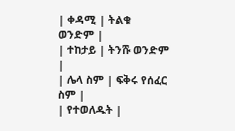| ቀዳሚ | ትልቁ ወንድም |
| ተከታይ | ትንሹ ወንድም |
| ሌላ ስም | ፍቅሩ የሰፈር ስም |
| የተወለዱት |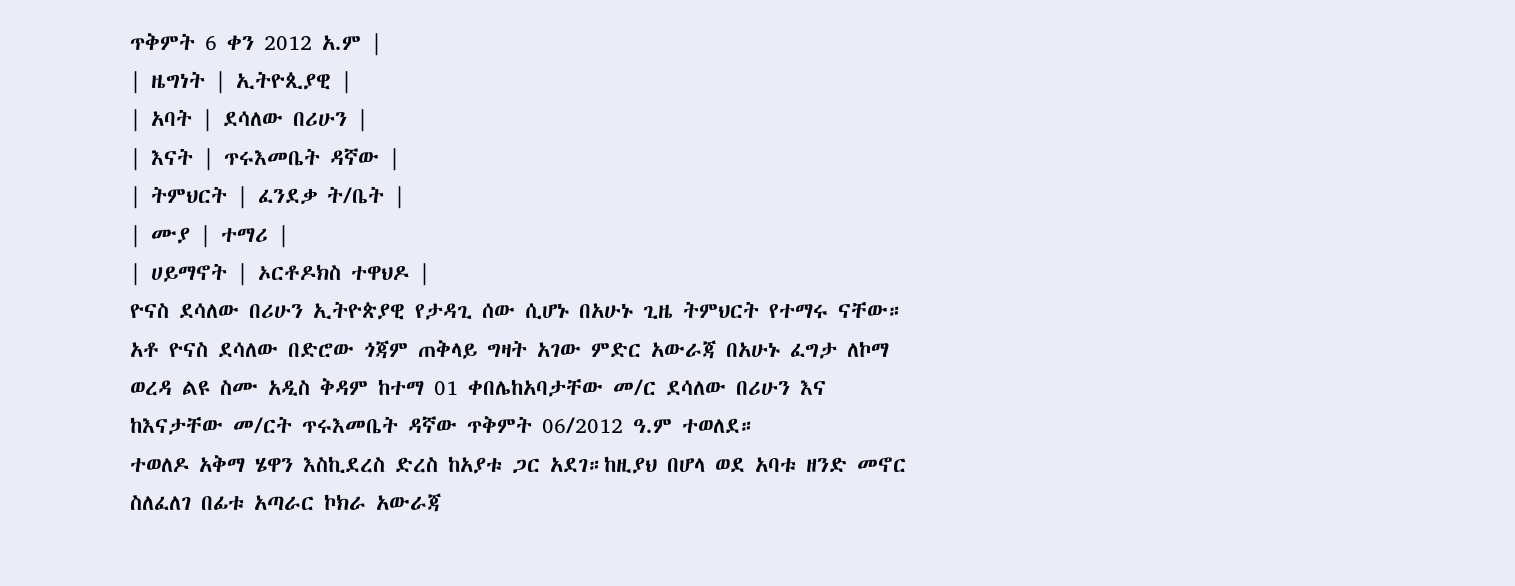ጥቅምት 6 ቀን 2012 አ.ም |
| ዜግነት | ኢትዮጲያዊ |
| አባት | ደሳለው በሪሁን |
| እናት | ጥሩእመቤት ዳኛው |
| ትምህርት | ፈንደቃ ት/ቤት |
| ሙያ | ተማሪ |
| ሀይማኖት | ኦርቶዶክስ ተዋህዶ |
ዮናስ ደሳለው በሪሁን ኢትዮጵያዊ የታዳጊ ሰው ሲሆኑ በአሁኑ ጊዜ ትምህርት የተማሩ ናቸው።
አቶ ዮናስ ደሳለው በድሮው ጎጃም ጠቅላይ ግዛት አገው ምድር አውራጃ በአሁኑ ፈግታ ለኮማ ወረዳ ልዩ ስሙ አዲስ ቅዳም ከተማ 01 ቀበሌከአባታቸው መ/ር ደሳለው በሪሁን እና ከእናታቸው መ/ርት ጥሩእመቤት ዳኛው ጥቅምት 06/2012 ዓ.ም ተወለደ።
ተወለዶ አቅማ ሄዋን እስኪደረስ ድረስ ከአያቱ ጋር አደገ።ከዚያህ በሆላ ወደ አባቱ ዘንድ መኖር ስለፈለገ በፊቱ አጣራር ኮክራ አውራጃ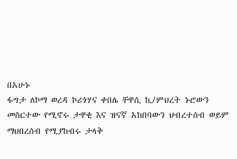በአሁኑ
ፋግታ ለኮማ ወረዳ ኮሪጎሃና ቀበሌ ቸዋሲ ኪ/ምህረት ኑሮውን
መስርተው የሚኖሩ ታዋቂ እና ዝናኛ አከበባውን ህብረተሰብ ወይም
ማህበረሰብ የሚያከብሩ ታላቅ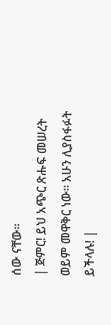ሰው ናቸው።
| ጅምር! ይህ አጭር ጽሑፍ መሠረት ወይም መዋቅር ነው። አሁን ሊያስፋፉት ይችላሉ! |